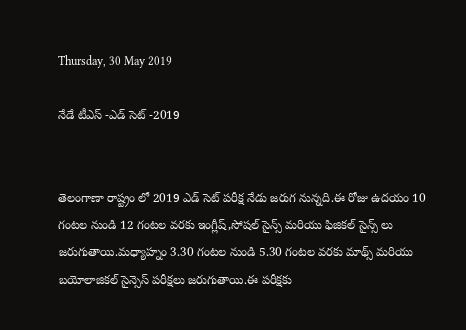Thursday, 30 May 2019

నేడే టీఎస్ -ఎడ్ సెట్ -2019


తెలంగాణా రాష్ట్రం లో 2019 ఎడ్ సెట్ పరీక్ష నేడు జరుగ నున్నది.ఈ రోజు ఉదయం 10 గంటల నుండి 12 గంటల వరకు ఇంగ్లీష్,సోషల్ సైన్స్ మరియు ఫిజికల్ సైన్స్ లు జరుగుతాయి.మధ్యాహ్నం 3.30 గంటల నుండి 5.30 గంటల వరకు మాథ్స్ మరియు బయోలాజికల్ సైన్సెస్ పరీక్షలు జరుగుతాయి.ఈ పరీక్షకు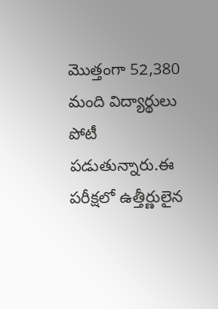మొత్తంగా 52,380 మంది విద్యార్థులు పోటీ పడుతున్నారు.ఈ పరీక్షలో ఉత్తీర్ణులైన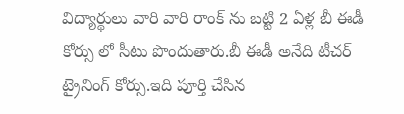విద్యార్థులు వారి వారి రాంక్ ను బట్టి 2 ఏళ్ల బీ ఈడీ కోర్సు లో సీటు పొందుతారు.బీ ఈడీ అనేది టీచర్ ట్రైనింగ్ కోర్సు.ఇది పూర్తి చేసిన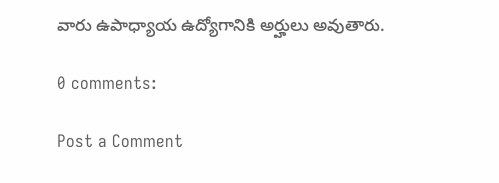వారు ఉపాధ్యాయ ఉద్యోగానికి అర్హులు అవుతారు.

0 comments:

Post a Comment